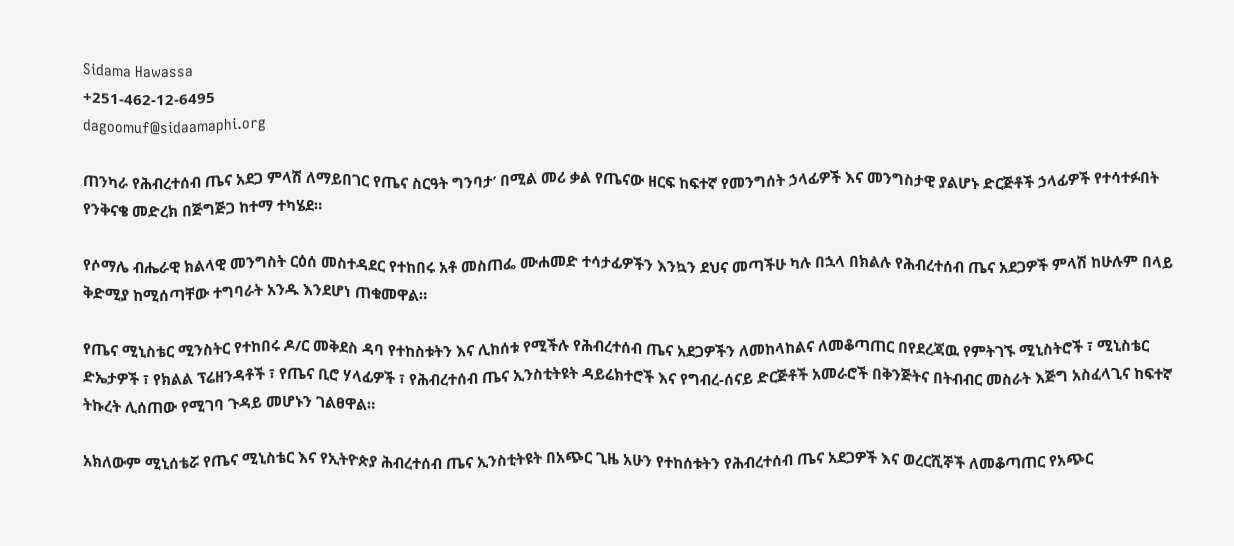Sidama Hawassa
+251-462-12-6495
dagoomuf@sidaamaphi.org

ጠንካራ የሕብረተሰብ ጤና አደጋ ምላሽ ለማይበገር የጤና ስርዓት ግንባታ’ በሚል መሪ ቃል የጤናው ዘርፍ ከፍተኛ የመንግሰት ኃላፊዎች እና መንግስታዊ ያልሆኑ ድርጅቶች ኃላፊዎች የተሳተፉበት የንቅናቄ መድረክ በጅግጅጋ ከተማ ተካሄደ።

የሶማሌ ብሔራዊ ክልላዊ መንግስት ርዕሰ መስተዳደር የተከበሩ አቶ መስጠፌ ሙሐመድ ተሳታፊዎችን እንኳን ደህና መጣችሁ ካሉ በኋላ በክልሉ የሕብረተሰብ ጤና አደጋዎች ምላሽ ከሁሉም በላይ ቅድሚያ ከሚሰጣቸው ተግባራት አንዱ እንደሆነ ጠቁመዋል።

የጤና ሚኒስቴር ሚንስትር የተከበሩ ዶ/ር መቅደስ ዳባ የተከስቱትን እና ሊከሰቱ የሚችሉ የሕብረተሰብ ጤና አደጋዎችን ለመከላከልና ለመቆጣጠር በየደረጃዉ የምትገኙ ሚኒስትሮች ፣ ሚኒስቴር ድኤታዎች ፣ የክልል ፕሬዘንዳቶች ፣ የጤና ቢሮ ሃላፊዎች ፣ የሕብረተሰብ ጤና ኢንስቲትዩት ዳይሬክተሮች እና የግብረ-ሰናይ ድርጅቶች አመራሮች በቅንጅትና በትብብር መስራት እጅግ አስፈላጊና ከፍተኛ ትኩረት ሊሰጠው የሚገባ ጉዳይ መሆኑን ገልፀዋል።

አክለውም ሚኒሰቴሯ የጤና ሚኒስቴር እና የኢትዮጵያ ሕብረተሰብ ጤና ኢንስቲትዩት በአጭር ጊዜ አሁን የተከሰቱትን የሕብረተሰብ ጤና አደጋዎች እና ወረርሺኞች ለመቆጣጠር የአጭር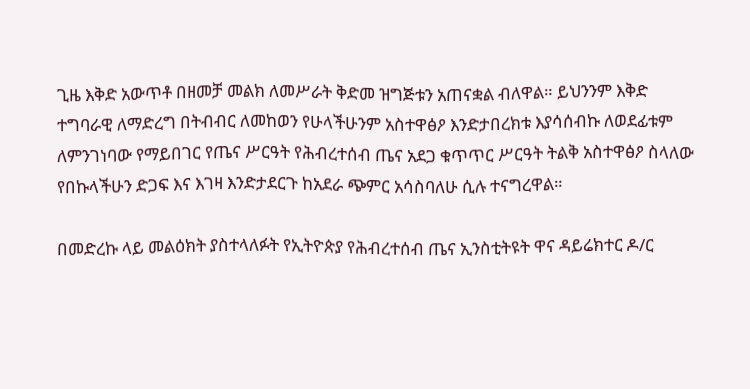ጊዜ እቅድ አውጥቶ በዘመቻ መልክ ለመሥራት ቅድመ ዝግጅቱን አጠናቋል ብለዋል። ይህንንም እቅድ ተግባራዊ ለማድረግ በትብብር ለመከወን የሁላችሁንም አስተዋፅዖ እንድታበረክቱ እያሳሰብኩ ለወደፊቱም ለምንገነባው የማይበገር የጤና ሥርዓት የሕብረተሰብ ጤና አደጋ ቁጥጥር ሥርዓት ትልቅ አስተዋፅዖ ስላለው የበኩላችሁን ድጋፍ እና እገዛ እንድታደርጉ ከአደራ ጭምር አሳስባለሁ ሲሉ ተናግረዋል።

በመድረኩ ላይ መልዕክት ያስተላለፉት የኢትዮጵያ የሕብረተሰብ ጤና ኢንስቲትዩት ዋና ዳይሬክተር ዶ/ር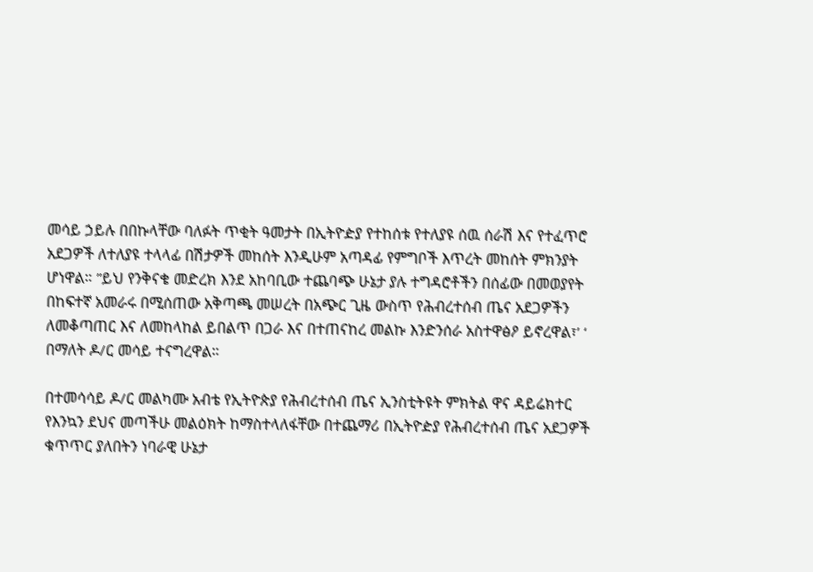መሳይ ኃይሉ በበኩላቸው ባለፉት ጥቂት ዓመታት በኢትዮዽያ የተከሰቱ የተለያዩ ሰዉ ሰራሽ እና የተፈጥሮ አደጋዎች ለተለያዩ ተላላፊ በሽታዎች መከሰት እንዲሁም አጣዳፊ የምግቦች እጥረት መከሰት ምክንያት ሆነዋል። ”ይህ የንቅናቄ መድረክ እንደ አከባቢው ተጨባጭ ሁኔታ ያሉ ተግዳሮቶችን በሰፊው በመወያየት በከፍተኛ አመራሩ በሚሰጠው አቅጣጫ መሠረት በአጭር ጊዜ ውስጥ የሕብረተሰብ ጤና አደጋዎችን ለመቆጣጠር እና ለመከላከል ይበልጥ በጋራ እና በተጠናከረ መልኩ እንድንሰራ አስተዋፅዖ ይኖረዋል፣’ ‘ በማለት ዶ/ር መሳይ ተናግረዋል።

በተመሳሳይ ዶ/ር መልካሙ አብቴ የኢትዮጵያ የሕብረተሰብ ጤና ኢንስቲትዩት ምክትል ዋና ዳይሬክተር የእንኳን ደህና መጣችሁ መልዕክት ከማስተላለፋቸው በተጨማሪ በኢትዮዽያ የሕብረተሰብ ጤና አደጋዎች ቁጥጥር ያለበትን ነባራዊ ሁኔታ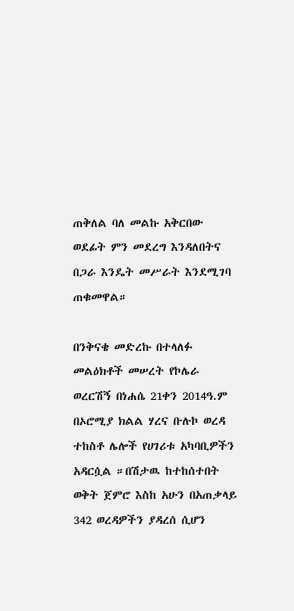ጠቅለል ባለ መልኩ አቅርበው ወደፊት ምን መደረግ እንዳለበትና በጋራ እንዴት መሥራት እንደሚገባ ጠቁመዋል።

በንቅናቄ መድረኩ በተላለፉ መልዕክቶች መሠረት የኮሌራ ወረርሽኝ በነሐሴ 21ቀን 2014ዓ.ም በኦሮሚያ ክልል ሃረና ቡሉኮ ወረዳ ተከስቶ ሌሎች የሀገሪቱ አካባቢዎችን አዳርሷል ።በሽታዉ ከተከሰተበት ወቅት ጀምሮ እስከ አሁን በአጠቃላይ 342 ወረዳዎችን ያዳረሰ ሲሆን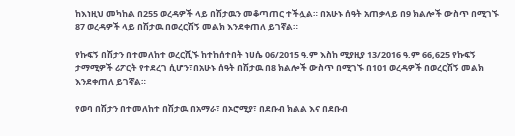ከእነዚህ መካከል በ255 ወረዳዎች ላይ በሽታዉን መቆጣጠር ተችሏል። በአሁኑ ሰዓት አጠቃላይ በ9 ክልሎች ውስጥ በሚገኙ 87 ወረዳዎች ላይ በሽታዉ በወረርሽኝ መልክ እንደቀጠለ ይገኛል።

የኩፍኝ በሽታን በተመለከተ ወረርሺኙ ከተከሰተበት ነሀሴ 06/2015 ዓ.ም እስከ ሚያዚያ 13/2016 ዓ.ም 66,625 የኩፍኝ ታማሚዎች ሪፖርት የተደረገ ሲሆን፣በአሁኑ ሰዓት በሽታዉ በ8 ክልሎች ውስጥ በሚገኙ በ101 ወረዳዎች በወረርሽኝ መልክ እንደቀጠለ ይገኛል።

የወባ በሽታን በተመለከተ በሽታዉ በአማራ፣ በኦሮሚያ፣ በደቡብ ክልል እና በደቡብ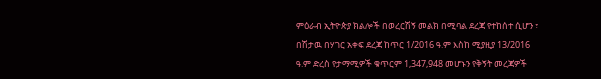ምዕራብ ኢትዮጵያ ክልሎች በወረርሽኝ መልክ በሚባል ደረጃ የተከሰተ ሲሆን ፣ በሽታዉ በሃገር አቀፍ ደረጃ ከጥር 1/2016 ዓ.ም እስከ ሚያዚያ 13/2016 ዓ.ም ድረስ የታማሚዎች ቁጥርም 1,347,948 መሆኑን የቅኝት መረጃዎች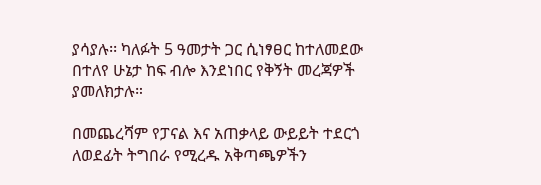ያሳያሉ፡፡ ካለፉት 5 ዓመታት ጋር ሲነፃፀር ከተለመደው በተለየ ሁኔታ ከፍ ብሎ እንደነበር የቅኝት መረጃዎች ያመለክታሉ።

በመጨረሻም የፓናል እና አጠቃላይ ውይይት ተደርጎ ለወደፊት ትግበራ የሚረዱ አቅጣጫዎችን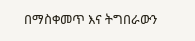በማስቀመጥ እና ትግበራውን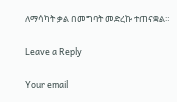ለማሳካት ቃል በመግባት መድረኩ ተጠናቋል።

Leave a Reply

Your email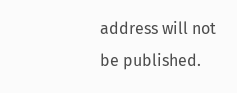address will not be published.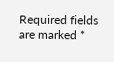Required fields are marked *